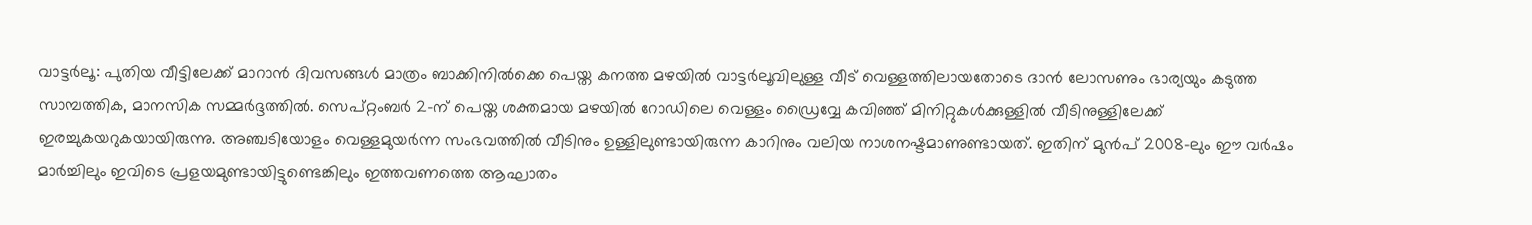വാട്ടർലൂ: പുതിയ വീട്ടിലേക്ക് മാറാൻ ദിവസങ്ങൾ മാത്രം ബാക്കിനിൽക്കെ പെയ്ത കനത്ത മഴയിൽ വാട്ടർലൂവിലുള്ള വീട് വെള്ളത്തിലായതോടെ ദാൻ ലോസണും ഭാര്യയും കടുത്ത സാമ്പത്തിക, മാനസിക സമ്മർദ്ദത്തിൽ. സെപ്റ്റംബർ 2-ന് പെയ്ത ശക്തമായ മഴയിൽ റോഡിലെ വെള്ളം ഡ്രൈവ്വേ കവിഞ്ഞ് മിനിറ്റുകൾക്കുള്ളിൽ വീടിനുള്ളിലേക്ക് ഇരച്ചുകയറുകയായിരുന്നു. അഞ്ചടിയോളം വെള്ളമുയർന്ന സംഭവത്തിൽ വീടിനും ഉള്ളിലുണ്ടായിരുന്ന കാറിനും വലിയ നാശനഷ്ടമാണുണ്ടായത്. ഇതിന് മുൻപ് 2008-ലും ഈ വർഷം മാർച്ചിലും ഇവിടെ പ്രളയമുണ്ടായിട്ടുണ്ടെങ്കിലും ഇത്തവണത്തെ ആഘാതം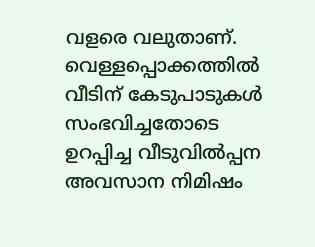വളരെ വലുതാണ്.
വെള്ളപ്പൊക്കത്തിൽ വീടിന് കേടുപാടുകൾ സംഭവിച്ചതോടെ ഉറപ്പിച്ച വീടുവിൽപ്പന അവസാന നിമിഷം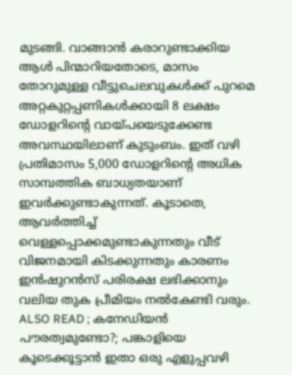മുടങ്ങി. വാങ്ങാൻ കരാറുണ്ടാക്കിയ ആൾ പിന്മാറിയതോടെ, മാസം തോറുമുള്ള വീട്ടുചെലവുകൾക്ക് പുറമെ അറ്റകുറ്റപ്പണികൾക്കായി 8 ലക്ഷം ഡോളറിന്റെ വായ്പയെടുക്കേണ്ട അവസ്ഥയിലാണ് കുടുംബം. ഇത് വഴി പ്രതിമാസം 5,000 ഡോളറിന്റെ അധിക സാമ്പത്തിക ബാധ്യതയാണ് ഇവർക്കുണ്ടാകുന്നത്. കൂടാതെ, ആവർത്തിച്ച് വെള്ളപ്പൊക്കമുണ്ടാകുന്നതും വീട് വിജനമായി കിടക്കുന്നതും കാരണം ഇൻഷുറൻസ് പരിരക്ഷ ലഭിക്കാനും വലിയ തുക പ്രീമിയം നൽകേണ്ടി വരും.
ALSO READ ; കനേഡിയൻ പൗരത്വമുണ്ടോ?; പങ്കാളിയെ കൂടെക്കൂട്ടാൻ ഇതാ ഒരു എളുപ്പവഴി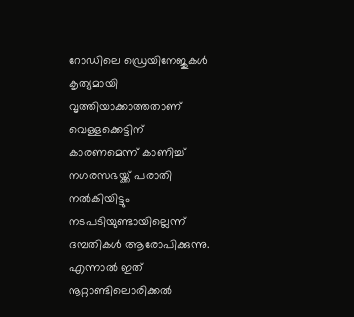റോഡിലെ ഡ്രെയിനേജുകൾ കൃത്യമായി വൃത്തിയാക്കാത്തതാണ് വെള്ളക്കെട്ടിന് കാരണമെന്ന് കാണിച്ച് നഗരസഭയ്ക്ക് പരാതി നൽകിയിട്ടും നടപടിയുണ്ടായില്ലെന്ന് ദമ്പതികൾ ആരോപിക്കുന്നു. എന്നാൽ ഇത് നൂറ്റാണ്ടിലൊരിക്കൽ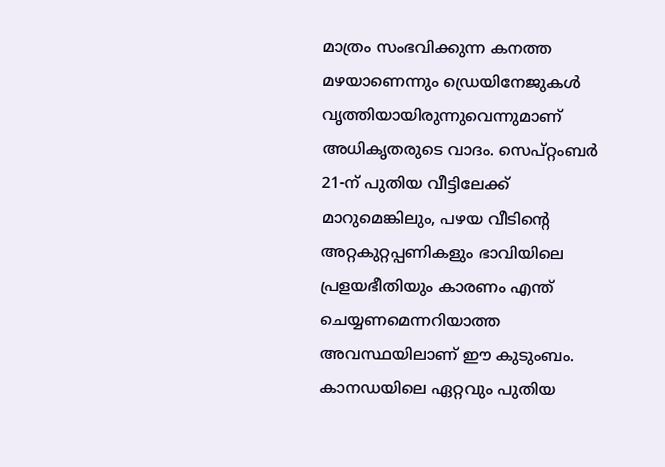മാത്രം സംഭവിക്കുന്ന കനത്ത മഴയാണെന്നും ഡ്രെയിനേജുകൾ വൃത്തിയായിരുന്നുവെന്നുമാണ് അധികൃതരുടെ വാദം. സെപ്റ്റംബർ 21-ന് പുതിയ വീട്ടിലേക്ക് മാറുമെങ്കിലും, പഴയ വീടിന്റെ അറ്റകുറ്റപ്പണികളും ഭാവിയിലെ പ്രളയഭീതിയും കാരണം എന്ത് ചെയ്യണമെന്നറിയാത്ത അവസ്ഥയിലാണ് ഈ കുടുംബം.
കാനഡയിലെ ഏറ്റവും പുതിയ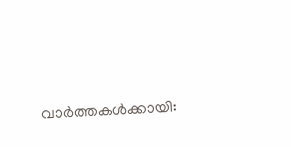വാർത്തകൾക്കായി: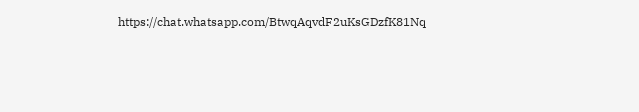https://chat.whatsapp.com/BtwqAqvdF2uKsGDzfK81Nq